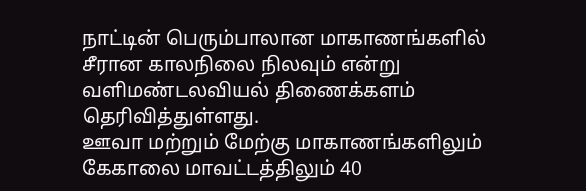நாட்டின் பெரும்பாலான மாகாணங்களில் சீரான காலநிலை நிலவும் என்று வளிமண்டலவியல் திணைக்களம் தெரிவித்துள்ளது.
ஊவா மற்றும் மேற்கு மாகாணங்களிலும் கேகாலை மாவட்டத்திலும் 40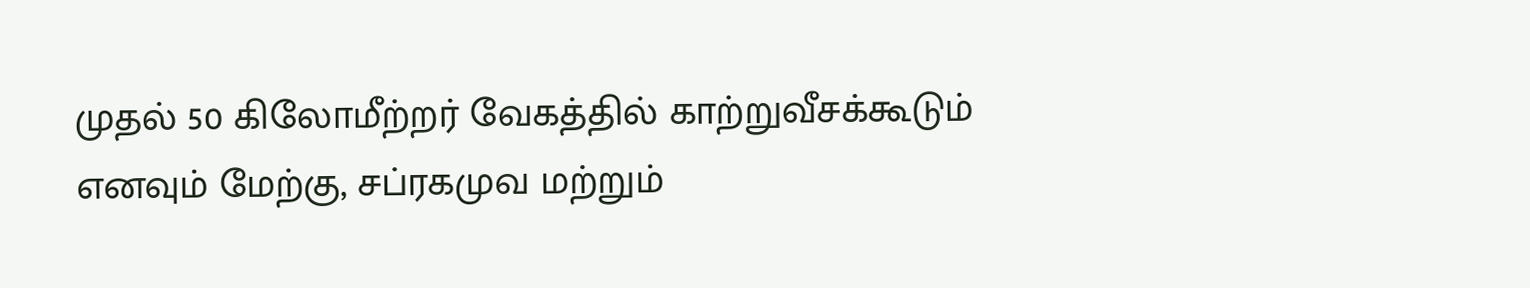முதல் 50 கிலோமீற்றர் வேகத்தில் காற்றுவீசக்கூடும் எனவும் மேற்கு, சப்ரகமுவ மற்றும்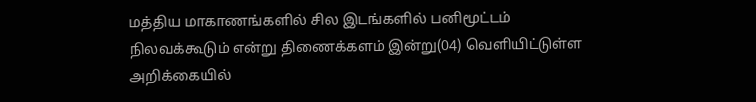மத்திய மாகாணங்களில் சில இடங்களில் பனிமூட்டம் நிலவக்கூடும் என்று திணைக்களம் இன்று(04) வெளியிட்டுள்ள அறிக்கையில்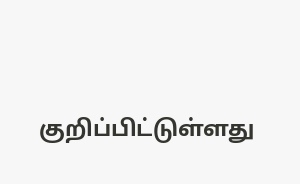குறிப்பிட்டுள்ளது